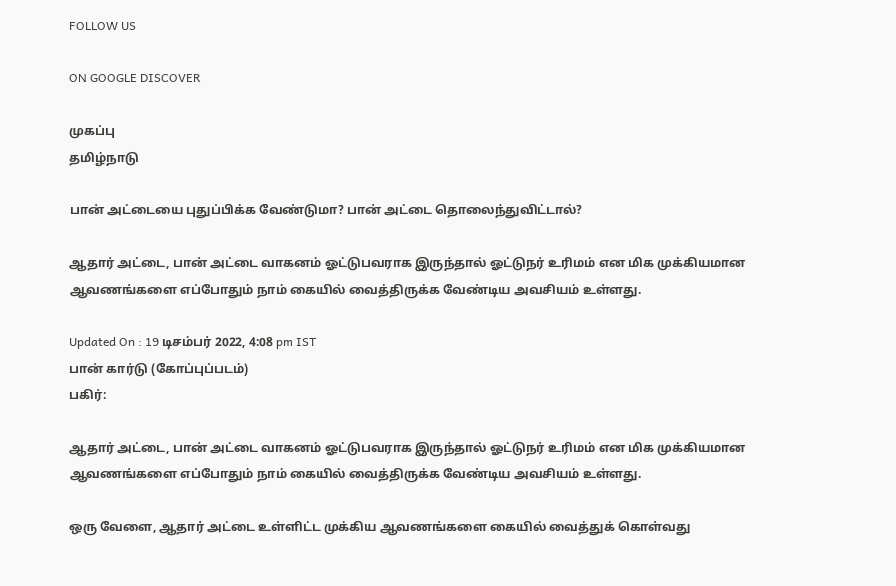FOLLOW US

ON GOOGLE DISCOVER

முகப்பு
தமிழ்நாடு

பான் அட்டையை புதுப்பிக்க வேண்டுமா? பான் அட்டை தொலைந்துவிட்டால்?

ஆதார் அட்டை, பான் அட்டை வாகனம் ஓட்டுபவராக இருந்தால் ஓட்டுநர் உரிமம் என மிக முக்கியமான ஆவணங்களை எப்போதும் நாம் கையில் வைத்திருக்க வேண்டிய அவசியம் உள்ளது.

Updated On : 19 டிசம்பர் 2022, 4:08 pm IST
பான் கார்டு (கோப்புப்படம்)
பகிர்:

ஆதார் அட்டை, பான் அட்டை வாகனம் ஓட்டுபவராக இருந்தால் ஓட்டுநர் உரிமம் என மிக முக்கியமான ஆவணங்களை எப்போதும் நாம் கையில் வைத்திருக்க வேண்டிய அவசியம் உள்ளது.

ஒரு வேளை, ஆதார் அட்டை உள்ளிட்ட முக்கிய ஆவணங்களை கையில் வைத்துக் கொள்வது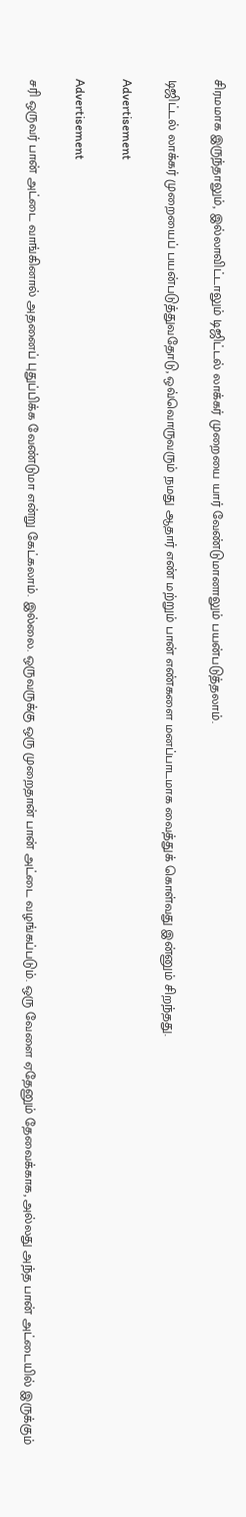சிரமமாக இருந்தாலும், இல்லாவிட்டாலும் டிஜிட்டல் லாக்கர் முறையை யார் வேண்டுமானாலும் பயன்படுத்தலாம்.

டிஜிட்டல் லாக்கர் முறையைப் பயன்படுத்துவதோடு, ஒவ்வொருவரும் நமது ஆதார் எண் மற்றும் பான் எண்களை மனப்பாடமாக வைத்துக் கொள்வது இன்னும் சிறந்தது.

Advertisement

Advertisement

சரி ஒருவர் பான் அட்டை வாங்கினால் அதனைப் புதுப்பிக்க வேண்டுமா என்று கேட்கலாம். இல்லை. ஒருவருக்கு ஒரு முறைதான் பான் அட்டை வழங்கப்படும். ஒரு வேளை ஏதேனும் தேவைக்காக, அல்லது அந்த பான் அட்டையில் இருக்கும்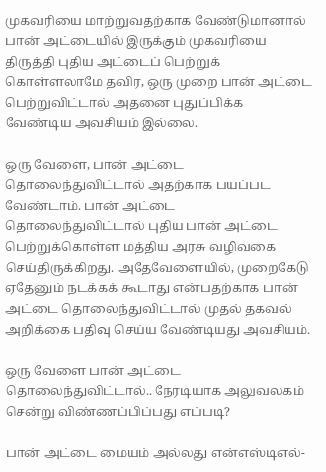முகவரியை மாற்றுவதற்காக வேண்டுமானால் பான் அட்டையில் இருக்கும் முகவரியை திருத்தி புதிய அட்டைப் பெற்றுக் கொள்ளலாமே தவிர, ஒரு முறை பான் அட்டை பெற்றுவிட்டால் அதனை புதுப்பிக்க வேண்டிய அவசியம் இல்லை.

ஒரு வேளை, பான் அட்டை தொலைந்துவிட்டால் அதற்காக பயப்பட வேண்டாம். பான் அட்டை தொலைந்துவிட்டால் புதிய பான் அட்டை பெற்றுக்கொள்ள மத்திய அரசு வழிவகை செய்திருக்கிறது. அதேவேளையில், முறைகேடு ஏதேனும் நடக்கக் கூடாது என்பதற்காக பான் அட்டை தொலைந்துவிட்டால் முதல் தகவல் அறிக்கை பதிவு செய்ய வேண்டியது அவசியம்.

ஒரு வேளை பான் அட்டை தொலைந்துவிட்டால்.. நேரடியாக அலுவலகம் சென்று விண்ணப்பிப்பது எப்படி?

பான் அட்டை மையம் அல்லது என்எஸ்டிஎல்-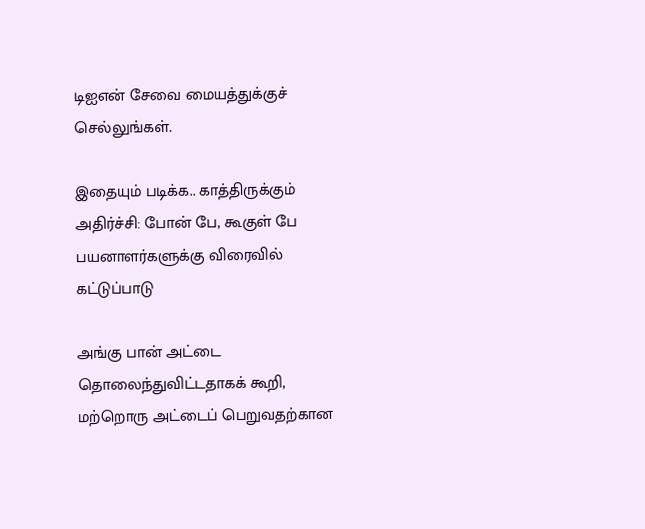டிஐஎன் சேவை மையத்துக்குச் செல்லுங்கள்.

இதையும் படிக்க.. காத்திருக்கும் அதிர்ச்சி: போன் பே, கூகுள் பே பயனாளர்களுக்கு விரைவில் கட்டுப்பாடு

அங்கு பான் அட்டை தொலைந்துவிட்டதாகக் கூறி, மற்றொரு அட்டைப் பெறுவதற்கான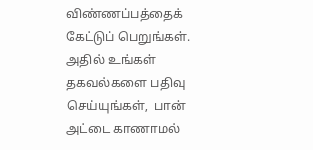விண்ணப்பத்தைக் கேட்டுப் பெறுங்கள்.
அதில் உங்கள் தகவல்களை பதிவு செய்யுங்கள்,  பான் அட்டை காணாமல்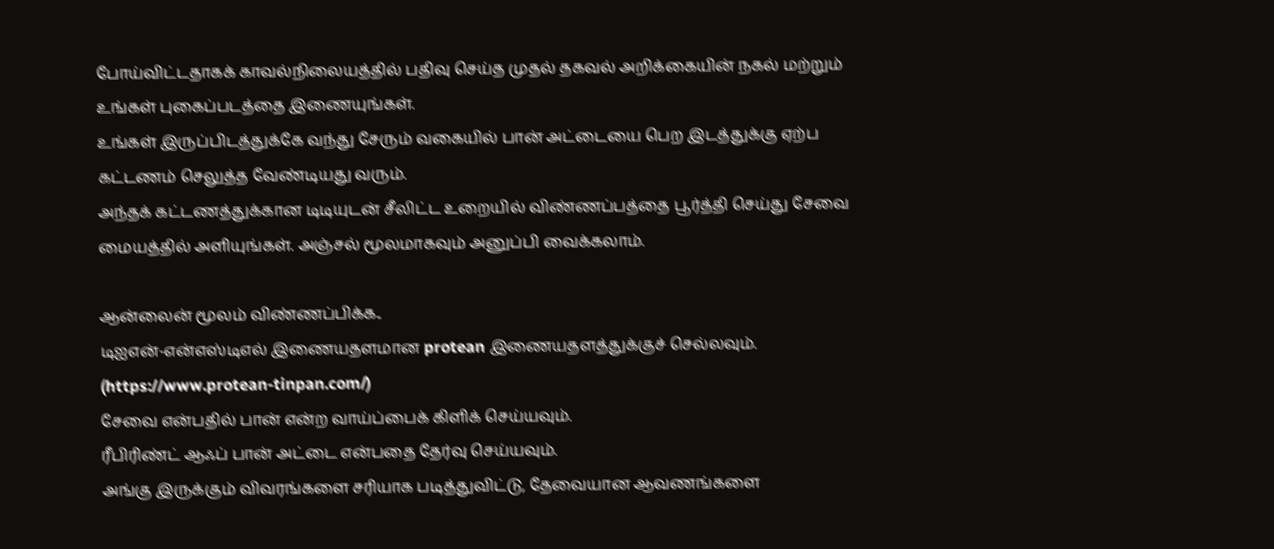போய்விட்டதாகக் காவல்நிலையத்தில் பதிவு செய்த முதல் தகவல் அறிக்கையின் நகல் மற்றும் உங்கள் புகைப்படத்தை இணையுங்கள்.
உங்கள் இருப்பிடத்துக்கே வந்து சேரும் வகையில் பான் அட்டையை பெற இடத்துக்கு ஏற்ப கட்டணம் செலுத்த வேண்டியது வரும்.
அந்தக் கட்டணத்துக்கான டிடியுடன் சீலிட்ட உறையில் விண்ணப்பத்தை பூர்த்தி செய்து சேவை மையத்தில் அளியுங்கள். அஞ்சல் மூலமாகவும் அனுப்பி வைக்கலாம்.

ஆன்லைன் மூலம் விண்ணப்பிக்க..
டிஐஎன்-என்எஸ்டிஎல் இணையதளமான protean இணையதளத்துக்குச் செல்லவும். (https://www.protean-tinpan.com/)
சேவை என்பதில் பான் என்ற வாய்ப்பைக் கிளிக் செய்யவும்.
ரீபிரிண்ட் ஆஃப் பான் அட்டை என்பதை தேர்வு செய்யவும்.
அங்கு இருக்கும் விவரங்களை சரியாக படித்துவிட்டு, தேவையான ஆவணங்களை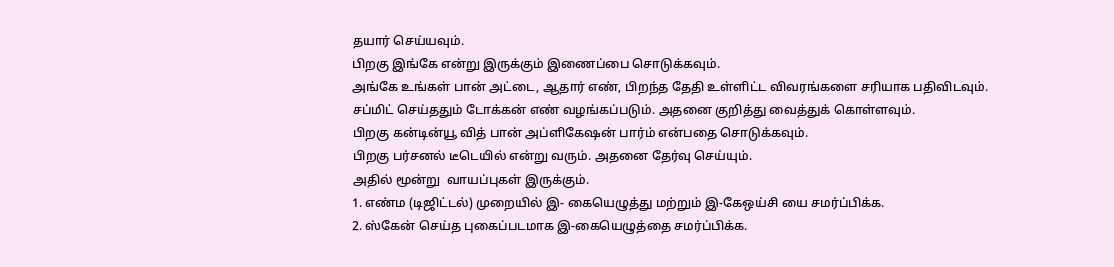தயார் செய்யவும்.
பிறகு இங்கே என்று இருக்கும் இணைப்பை சொடுக்கவும்.
அங்கே உங்கள் பான் அட்டை, ஆதார் எண், பிறந்த தேதி உள்ளிட்ட விவரங்களை சரியாக பதிவிடவும்.
சப்மிட் செய்ததும் டோக்கன் எண் வழங்கப்படும். அதனை குறித்து வைத்துக் கொள்ளவும்.
பிறகு கன்டின்யூ வித் பான் அப்ளிகேஷன் பார்ம் என்பதை சொடுக்கவும்.
பிறகு பர்சனல் டீடெயில் என்று வரும். அதனை தேர்வு செய்யும்.
அதில் மூன்று  வாயப்புகள் இருக்கும்.
1. எண்ம (டிஜிட்டல்) முறையில் இ- கையெழுத்து மற்றும் இ-கேஒய்சி யை சமர்ப்பிக்க.
2. ஸ்கேன் செய்த புகைப்படமாக இ-கையெழுத்தை சமர்ப்பிக்க.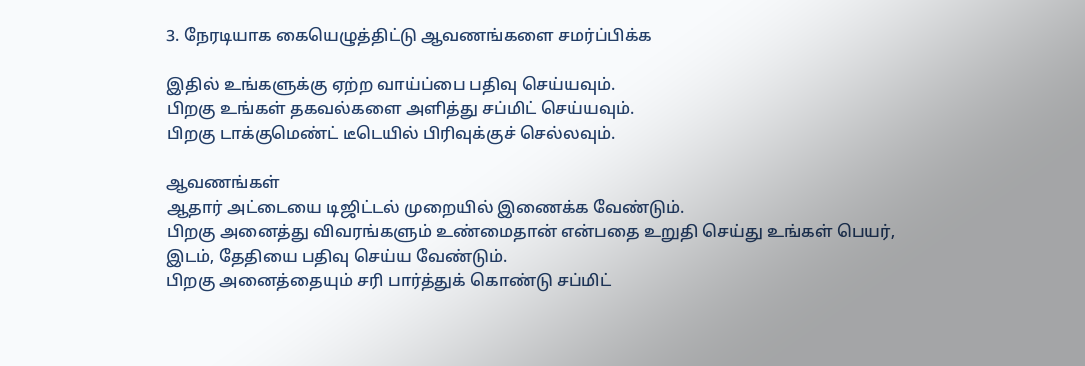3. நேரடியாக கையெழுத்திட்டு ஆவணங்களை சமர்ப்பிக்க

இதில் உங்களுக்கு ஏற்ற வாய்ப்பை பதிவு செய்யவும்.
பிறகு உங்கள் தகவல்களை அளித்து சப்மிட் செய்யவும்.
பிறகு டாக்குமெண்ட் டீடெயில் பிரிவுக்குச் செல்லவும்.

ஆவணங்கள்
ஆதார் அட்டையை டிஜிட்டல் முறையில் இணைக்க வேண்டும்.
பிறகு அனைத்து விவரங்களும் உண்மைதான் என்பதை உறுதி செய்து உங்கள் பெயர், இடம், தேதியை பதிவு செய்ய வேண்டும்.
பிறகு அனைத்தையும் சரி பார்த்துக் கொண்டு சப்மிட்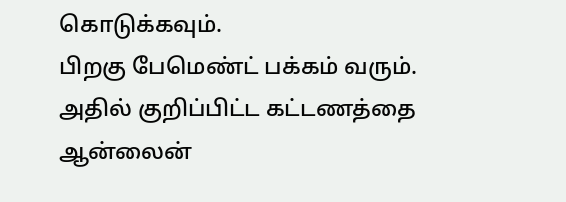கொடுக்கவும்.
பிறகு பேமெண்ட் பக்கம் வரும். அதில் குறிப்பிட்ட கட்டணத்தை ஆன்லைன்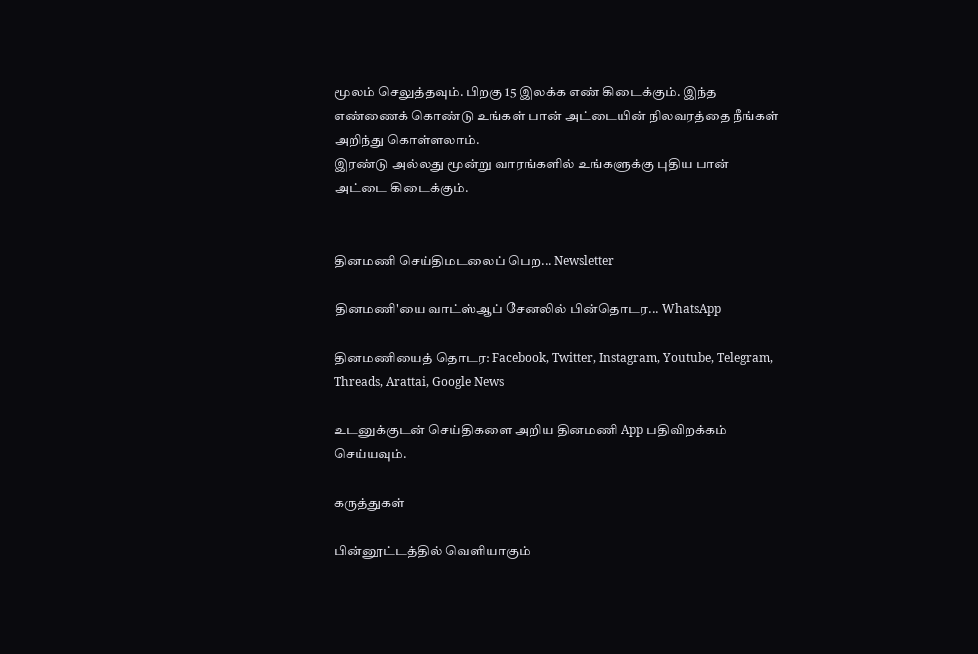மூலம் செலுத்தவும். பிறகு 15 இலக்க எண் கிடைக்கும். இந்த எண்ணைக் கொண்டு உங்கள் பான் அட்டையின் நிலவரத்தை நீங்கள் அறிந்து கொள்ளலாம்.
இரண்டு அல்லது மூன்று வாரங்களில் உங்களுக்கு புதிய பான் அட்டை கிடைக்கும்.


தினமணி செய்திமடலைப் பெற... Newsletter

தினமணி'யை வாட்ஸ்ஆப் சேனலில் பின்தொடர... WhatsApp

தினமணியைத் தொடர: Facebook, Twitter, Instagram, Youtube, Telegram, Threads, Arattai, Google News

உடனுக்குடன் செய்திகளை அறிய தினமணி App பதிவிறக்கம் செய்யவும்.

கருத்துகள்

பின்னூட்டத்தில் வெளியாகும்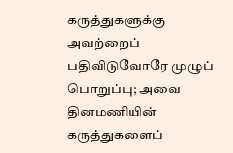கருத்துகளுக்கு அவற்றைப் பதிவிடுவோரே முழுப் பொறுப்பு; அவை தினமணியின் கருத்துகளைப்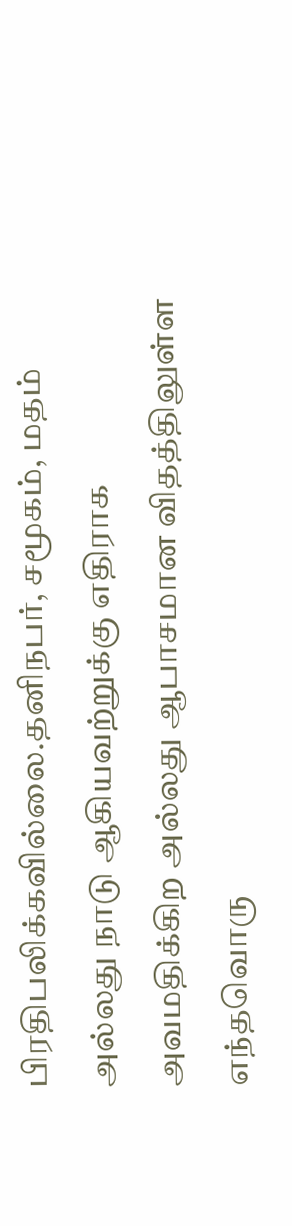பிரதிபலிக்கவில்லை.தனிநபர், சமூகம், மதம் அல்லது நாடு ஆகியவற்றுக்கு எதிராக அவமதிக்கிற அல்லது ஆபாசமான விதத்திலுள்ள எந்தவொரு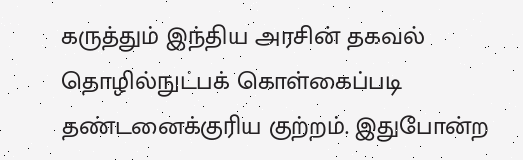கருத்தும் இந்திய அரசின் தகவல் தொழில்நுட்பக் கொள்கைப்படி தண்டனைக்குரிய குற்றம். இதுபோன்ற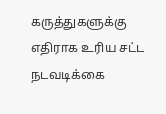கருத்துகளுக்கு எதிராக உரிய சட்ட நடவடிக்கை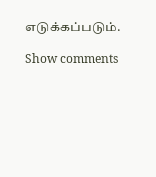எடுக்கப்படும்.

Show comments